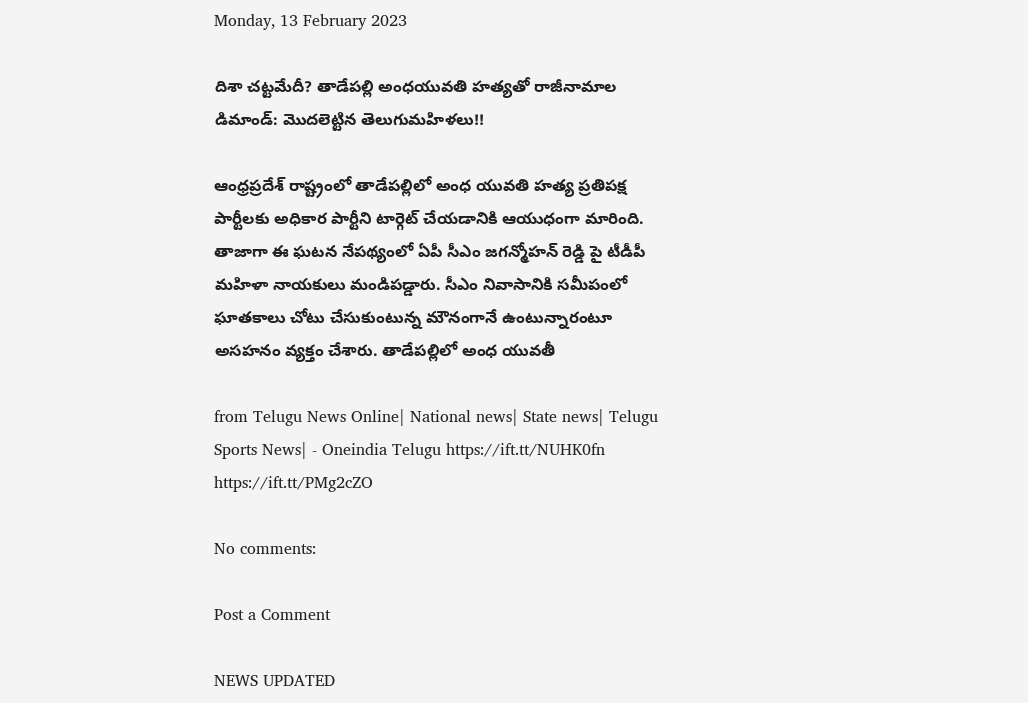Monday, 13 February 2023

దిశా చట్టమేదీ? తాడేపల్లి అంధయువతి హత్యతో రాజీనామాల డిమాండ్: మొదలెట్టిన తెలుగుమహిళలు!!

ఆంధ్రప్రదేశ్ రాష్ట్రంలో తాడేపల్లిలో అంధ యువతి హత్య ప్రతిపక్ష పార్టీలకు అధికార పార్టీని టార్గెట్ చేయడానికి ఆయుధంగా మారింది. తాజాగా ఈ ఘటన నేపథ్యంలో ఏపీ సీఎం జగన్మోహన్ రెడ్డి పై టీడీపీ మహిళా నాయకులు మండిపడ్డారు. సీఎం నివాసానికి సమీపంలో ఘాతకాలు చోటు చేసుకుంటున్న మౌనంగానే ఉంటున్నారంటూ అసహనం వ్యక్తం చేశారు. తాడేపల్లిలో అంధ యువతీ

from Telugu News Online| National news| State news| Telugu Sports News| - Oneindia Telugu https://ift.tt/NUHK0fn
https://ift.tt/PMg2cZO

No comments:

Post a Comment

NEWS UPDATED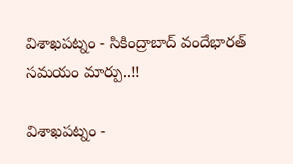విశాఖపట్నం - సికింద్రాబాద్ వందేభారత్ సమయం మార్పు..!!

విశాఖపట్నం -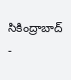సికింద్రాబాద్ -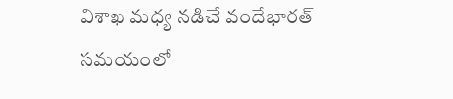విశాఖ మధ్య నడిచే వందేభారత్ సమయంలో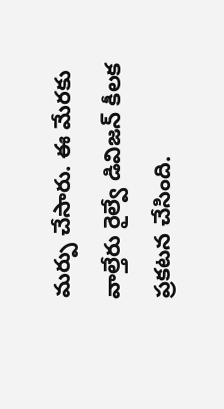మర్పు చేసారు. ఈ మేరకు వాల్తేరు రైల్వే డివిజన్ కీలక ప్రకటన చేసింది.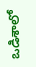ఒడిశాలో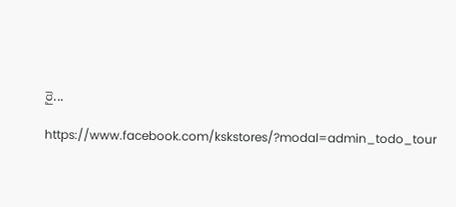రై...

https://www.facebook.com/kskstores/?modal=admin_todo_tour